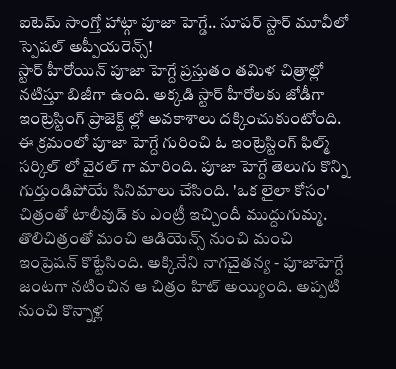ఐటెమ్ సాంగ్తో హాట్గా పూజా హెగ్డే.. సూపర్ స్టార్ మూవీలో స్పెషల్ అప్పీయరెన్స్!
స్టార్ హీరోయిన్ పూజా హెగ్దే ప్రస్తుతం తమిళ చిత్రాల్లో నటిస్తూ బిజీగా ఉంది. అక్కడి స్టార్ హీరోలకు జోడీగా ఇంట్రెస్టింగ్ ప్రాజెక్ట్ ల్లో అవకాశాలు దక్కించుకుంటోంది. ఈ క్రమంలో పూజా హెగ్దే గురించి ఓ ఇంట్రెస్టింగ్ ఫిల్మ్ సర్కిల్ లో వైరల్ గా మారింది. పూజా హెగ్దే తెలుగు కొన్ని గుర్తుండిపోయే సినిమాలు చేసింది. 'ఒక లైలా కోసం' చిత్రంతో టాలీవుడ్ కు ఎంట్రీ ఇచ్చిందీ ముద్దుగుమ్మ. తొలిచిత్రంతో మంచి ఆడియెన్స్ నుంచి మంచి ఇంప్రెషన్ కొట్టేసింది. అక్కినేని నాగచైతన్య - పూజాహెగ్దే జంటగా నటించిన ఆ చిత్రం హిట్ అయ్యింది. అప్పటి నుంచి కొన్నాళ్ల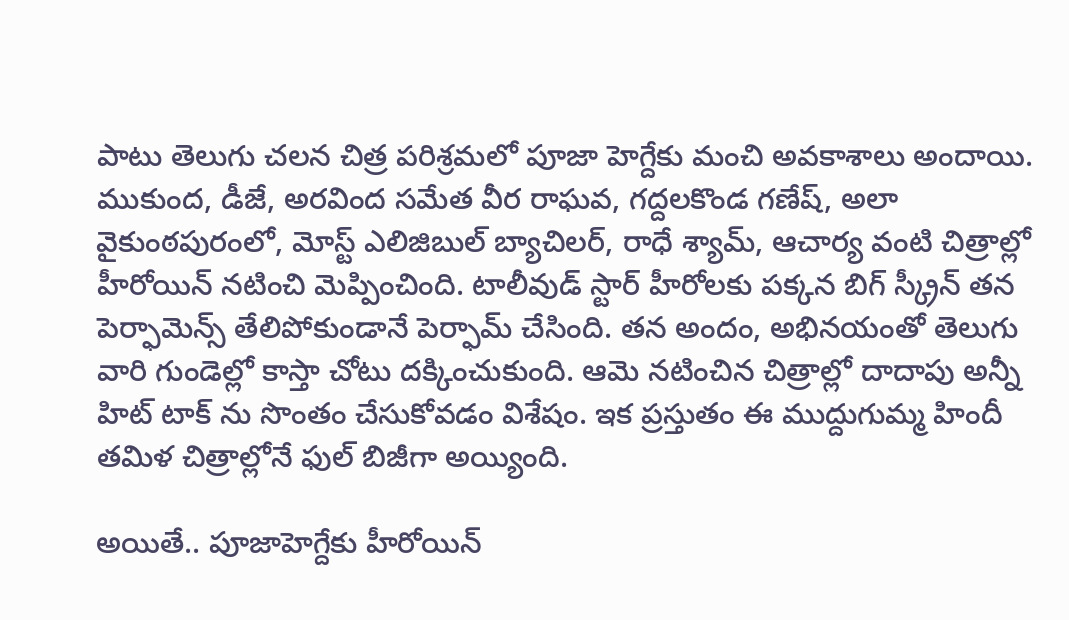పాటు తెలుగు చలన చిత్ర పరిశ్రమలో పూజా హెగ్దేకు మంచి అవకాశాలు అందాయి.
ముకుంద, డీజే, అరవింద సమేత వీర రాఘవ, గద్దలకొండ గణేష్, అలా వైకుంఠపురంలో, మోస్ట్ ఎలిజిబుల్ బ్యాచిలర్, రాధే శ్యామ్, ఆచార్య వంటి చిత్రాల్లో హీరోయిన్ నటించి మెప్పించింది. టాలీవుడ్ స్టార్ హీరోలకు పక్కన బిగ్ స్క్రీన్ తన పెర్ఫామెన్స్ తేలిపోకుండానే పెర్ఫామ్ చేసింది. తన అందం, అభినయంతో తెలుగు వారి గుండెల్లో కాస్తా చోటు దక్కించుకుంది. ఆమె నటించిన చిత్రాల్లో దాదాపు అన్నీ హిట్ టాక్ ను సొంతం చేసుకోవడం విశేషం. ఇక ప్రస్తుతం ఈ ముద్దుగుమ్మ హిందీ తమిళ చిత్రాల్లోనే ఫుల్ బిజీగా అయ్యింది.

అయితే.. పూజాహెగ్దేకు హీరోయిన్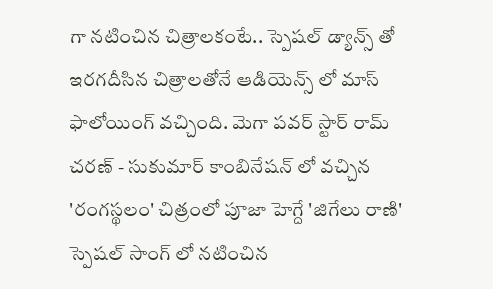గా నటించిన చిత్రాలకంటే.. స్పెషల్ డ్యాన్స్ తో ఇరగదీసిన చిత్రాలతోనే ఆడియెన్స్ లో మాస్ ఫాలోయింగ్ వచ్చింది. మెగా పవర్ స్టార్ రామ్ చరణ్ - సుకుమార్ కాంబినేషన్ లో వచ్చిన 'రంగస్థలం' చిత్రంలో పూజా హెగ్దే 'జిగేలు రాణి' స్పెషల్ సాంగ్ లో నటించిన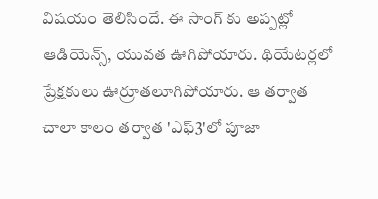విషయం తెలిసిందే. ఈ సాంగ్ కు అప్పట్లో ఆడియెన్స్, యువత ఊగిపోయారు. థియేటర్లలో ప్రేక్షకులు ఊర్రూతలూగిపోయారు. ఆ తర్వాత చాలా కాలం తర్వాత 'ఎఫ్3'లో పూజా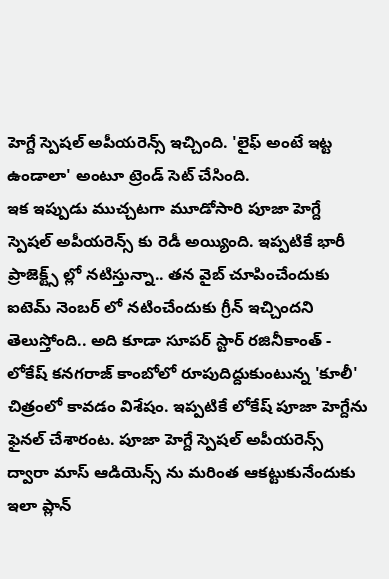హెగ్దే స్పెషల్ అపీయరెన్స్ ఇచ్చింది. 'లైఫ్ అంటే ఇట్ట ఉండాలా' అంటూ ట్రెండ్ సెట్ చేసింది.
ఇక ఇప్పుడు ముచ్చటగా మూడోసారి పూజా హెగ్దే స్పెషల్ అపీయరెన్స్ కు రెడీ అయ్యింది. ఇప్పటికే భారీ ప్రాజెక్ట్స్ ల్లో నటిస్తున్నా.. తన వైబ్ చూపించేందుకు ఐటెమ్ నెంబర్ లో నటించేందుకు గ్రీన్ ఇచ్చిందని తెలుస్తోంది.. అది కూడా సూపర్ స్టార్ రజినీకాంత్ - లోకేష్ కనగరాజ్ కాంబోలో రూపుదిద్దుకుంటున్న 'కూలీ' చిత్రంలో కావడం విశేషం. ఇప్పటికే లోకేష్ పూజా హెగ్దేను ఫైనల్ చేశారంట. పూజా హెగ్దే స్పెషల్ అపీయరెన్స్ ద్వారా మాస్ ఆడియెన్స్ ను మరింత ఆకట్టుకునేందుకు ఇలా ప్లాన్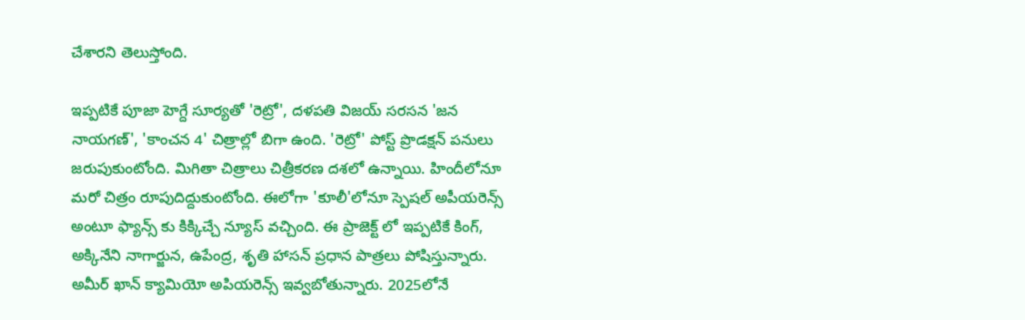చేశారని తెలుస్తోంది.

ఇప్పటికే పూజా హెగ్దే సూర్యతో 'రెట్రో', దళపతి విజయ్ సరసన 'జన నాయగణ్', 'కాంచన 4' చిత్రాల్లో బిగా ఉంది. 'రెట్రో' పోస్ట్ ప్రొడక్షన్ పనులు జరుపుకుంటోంది. మిగితా చిత్రాలు చిత్రీకరణ దశలో ఉన్నాయి. హిందీలోనూ మరో చిత్రం రూపుదిద్దుకుంటోంది. ఈలోగా 'కూలీ'లోనూ స్పెషల్ అపీయరెన్స్ అంటూ ఫ్యాన్స్ కు కిక్కిచ్చే న్యూస్ వచ్చింది. ఈ ప్రాజెక్ట్ లో ఇప్పటికే కింగ్, అక్కినేని నాగార్జున, ఉపేంద్ర, శృతి హాసన్ ప్రధాన పాత్రలు పోషిస్తున్నారు. అమీర్ ఖాన్ క్యామియో అపియరెన్స్ ఇవ్వబోతున్నారు. 2025లోనే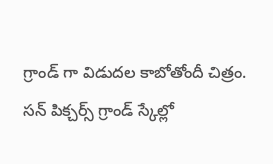గ్రాండ్ గా విడుదల కాబోతోందీ చిత్రం. సన్ పిక్చర్స్ గ్రాండ్ స్కేల్లో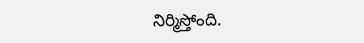నిర్మిస్తోంది.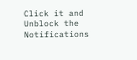Click it and Unblock the Notifications